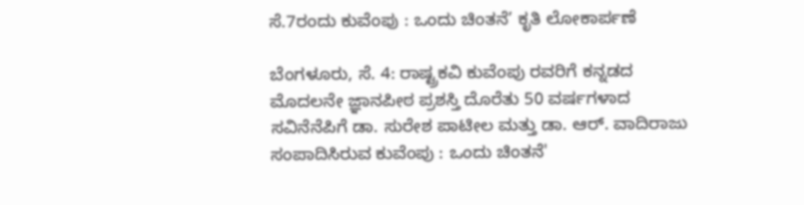ಸೆ.7ರಂದು ಕುವೆಂಪು : ಒಂದು ಚಿಂತನೆ’ ಕೃತಿ ಲೋಕಾರ್ಪಣೆ

ಬೆಂಗಳೂರು, ಸೆ. 4: ರಾಷ್ಟ್ರಕವಿ ಕುವೆಂಪು ರವರಿಗೆ ಕನ್ನಡದ ಮೊದಲನೇ ಜ್ಞಾನಪೀಠ ಪ್ರಶಸ್ತಿ ದೊರೆತು 50 ವರ್ಷಗಳಾದ ಸವಿನೆನೆಪಿಗೆ ಡಾ. ಸುರೇಶ ಪಾಟೀಲ ಮತ್ತು ಡಾ. ಆರ್. ವಾದಿರಾಜು ಸಂಪಾದಿಸಿರುವ ಕುವೆಂಪು : ಒಂದು ಚಿಂತನೆ'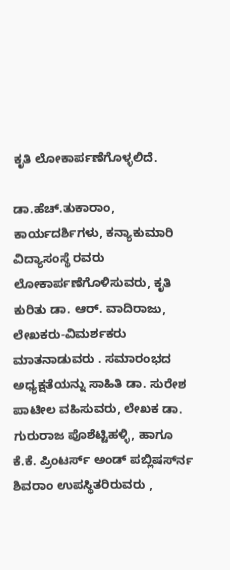ಕೃತಿ ಲೋಕಾರ್ಪಣೆಗೊಳ್ಳಲಿದೆ.

ಡಾ.ಹೆಚ್.ತುಕಾರಾಂ, ಕಾರ್ಯದರ್ಶಿಗಳು, ಕನ್ಯಾಕುಮಾರಿ ವಿದ್ಯಾಸಂಸ್ಥೆ ರವರು ಲೋಕಾರ್ಪಣೆಗೊಳಿಸುವರು, ಕೃತಿ ಕುರಿತು ಡಾ. ಆರ್. ವಾದಿರಾಜು, ಲೇಖಕರು-ವಿಮರ್ಶಕರು ಮಾತನಾಡುವರು . ಸಮಾರಂಭದ ಅಧ್ಯಕ್ಷತೆಯನ್ನು ಸಾಹಿತಿ ಡಾ. ಸುರೇಶ ಪಾಟೀಲ ವಹಿಸುವರು, ಲೇಖಕ ಡಾ. ಗುರುರಾಜ ಪೊಶೆಟ್ಟಿಹಳ್ಳಿ, ಹಾಗೂ ಕೆ.ಕೆ. ಪ್ರಿಂಟರ್ಸ್ ಅಂಡ್ ಪಬ್ಲಿಷರ್ಸ್‍ನ ಶಿವರಾಂ ಉಪಸ್ಥಿತರಿರುವರು ,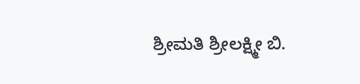ಶ್ರೀಮತಿ ಶ್ರೀಲಕ್ಷ್ಮೀ ಬಿ.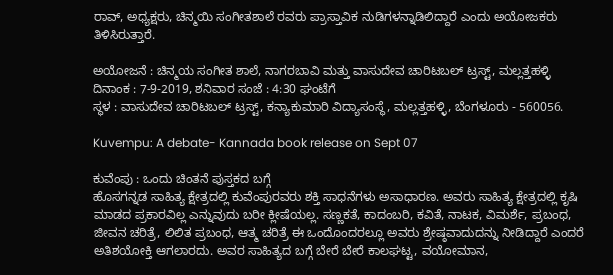ರಾವ್, ಅಧ್ಯಕ್ಷರು, ಚಿನ್ಮಯಿ ಸಂಗೀತಶಾಲೆ ರವರು ಪ್ರಾಸ್ತಾವಿಕ ನುಡಿಗಳನ್ನಾಡಿಲಿದ್ದಾರೆ ಎಂದು ಅಯೋಜಕರು ತಿಳಿಸಿರುತ್ತಾರೆ.

ಅಯೋಜನೆ : ಚಿನ್ಮಯ ಸಂಗೀತ ಶಾಲೆ, ನಾಗರಬಾವಿ ಮತ್ತು ವಾಸುದೇವ ಚಾರಿಟಬಲ್ ಟ್ರಸ್ಟ್, ಮಲ್ಲತ್ತಹಳ್ಳಿ
ದಿನಾಂಕ : 7-9-2019, ಶನಿವಾರ ಸಂಜೆ : 4:30 ಘಂಟೆಗೆ
ಸ್ಥಳ : ವಾಸುದೇವ ಚಾರಿಟಬಲ್ ಟ್ರಸ್ಟ್, ಕನ್ಯಾಕುಮಾರಿ ವಿದ್ಯಾಸಂಸ್ಥೆ, ಮಲ್ಲತ್ತಹಳ್ಳಿ, ಬೆಂಗಳೂರು - 560056.

Kuvempu: A debate- Kannada book release on Sept 07

ಕುವೆಂಪು : ಒಂದು ಚಿಂತನೆ ಪುಸ್ತಕದ ಬಗ್ಗೆ
ಹೊಸಗನ್ನಡ ಸಾಹಿತ್ಯ ಕ್ಷೇತ್ರದಲ್ಲಿ ಕುವೆಂಪುರವರು ಶಕ್ತಿ ಸಾಧನೆಗಳು ಅಸಾಧಾರಣ. ಅವರು ಸಾಹಿತ್ಯ ಕ್ಷೇತ್ರದಲ್ಲಿ ಕೃಷಿ ಮಾಡದ ಪ್ರಕಾರವಿಲ್ಲ ಎನ್ನುವುದು ಬರೀ ಕ್ಲೀಷೆಯಲ್ಲ. ಸಣ್ಣಕತೆ, ಕಾದಂಬರಿ, ಕವಿತೆ, ನಾಟಕ, ವಿಮರ್ಶೆ, ಪ್ರಬಂಧ, ಜೀವನ ಚರಿತ್ರೆ, ಲಿಲಿತ ಪ್ರಬಂಧ, ಆತ್ಮ ಚರಿತ್ರೆ ಈ ಒಂದೊಂದರಲ್ಲೂ ಅವರು ಶ್ರೇಷ್ಠವಾದುದನ್ನು ನೀಡಿದ್ದಾರೆ ಎಂದರೆ ಅತಿಶಯೋಕ್ತಿ ಆಗಲಾರದು. ಅವರ ಸಾಹಿತ್ಯದ ಬಗ್ಗೆ ಬೇರೆ ಬೇರೆ ಕಾಲಘಟ್ಟ, ವಯೋಮಾನ,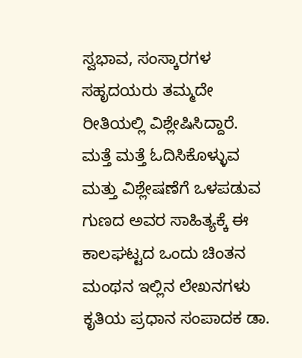ಸ್ವಭಾವ, ಸಂಸ್ಕಾರಗಳ ಸಹೃದಯರು ತಮ್ಮದೇ ರೀತಿಯಲ್ಲಿ ವಿಶ್ಲೇಷಿಸಿದ್ದಾರೆ. ಮತ್ತೆ ಮತ್ತೆ ಓದಿಸಿಕೊಳ್ಳುವ ಮತ್ತು ವಿಶ್ಲೇಷಣೆಗೆ ಒಳಪಡುವ ಗುಣದ ಅವರ ಸಾಹಿತ್ಯಕ್ಕೆ ಈ ಕಾಲಘಟ್ಟದ ಒಂದು ಚಿಂತನ ಮಂಥನ ಇಲ್ಲಿನ ಲೇಖನಗಳು ಕೃತಿಯ ಪ್ರಧಾನ ಸಂಪಾದಕ ಡಾ.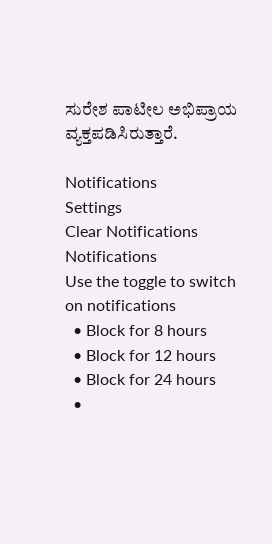ಸುರೇಶ ಪಾಟೀಲ ಅಭಿಪ್ರಾಯ ವ್ಯಕ್ತಪಡಿಸಿರುತ್ತಾರೆ.

Notifications
Settings
Clear Notifications
Notifications
Use the toggle to switch on notifications
  • Block for 8 hours
  • Block for 12 hours
  • Block for 24 hours
  •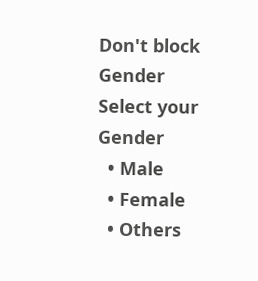Don't block
Gender
Select your Gender
  • Male
  • Female
  • Others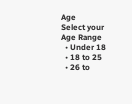Age
Select your Age Range
  • Under 18
  • 18 to 25
  • 26 to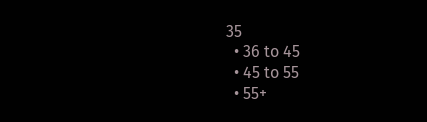35
  • 36 to 45
  • 45 to 55
  • 55+